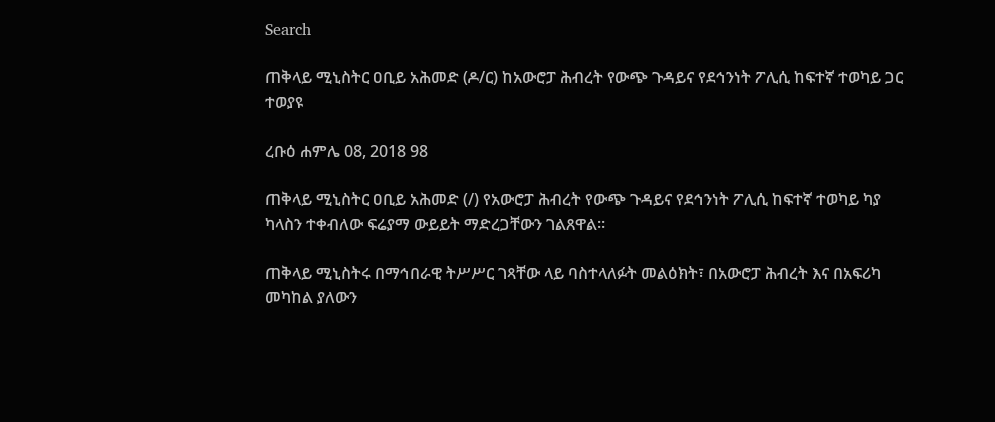Search

ጠቅላይ ሚኒስትር ዐቢይ አሕመድ (ዶ/ር) ከአውሮፓ ሕብረት የውጭ ጉዳይና የደኅንነት ፖሊሲ ከፍተኛ ተወካይ ጋር ተወያዩ

ረቡዕ ሐምሌ 08, 2018 98

ጠቅላይ ሚኒስትር ዐቢይ አሕመድ (/) የአውሮፓ ሕብረት የውጭ ጉዳይና የደኅንነት ፖሊሲ ከፍተኛ ተወካይ ካያ ካላስን ተቀብለው ፍሬያማ ውይይት ማድረጋቸውን ገልጸዋል።

ጠቅላይ ሚኒስትሩ በማኅበራዊ ትሥሥር ገጻቸው ላይ ባስተላለፉት መልዕክት፣ በአውሮፓ ሕብረት እና በአፍሪካ መካከል ያለውን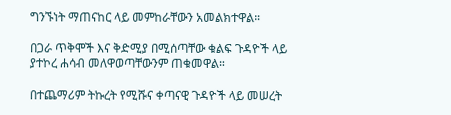ግንኙነት ማጠናከር ላይ መምከራቸውን አመልክተዋል።

በጋራ ጥቅሞች እና ቅድሚያ በሚሰጣቸው ቁልፍ ጉዳዮች ላይ ያተኮረ ሐሳብ መለዋወጣቸውንም ጠቁመዋል።

በተጨማሪም ትኩረት የሚሹና ቀጣናዊ ጉዳዮች ላይ መሠረት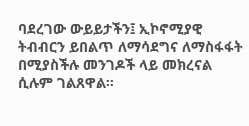ባደረገው ውይይታችን፤ ኢኮኖሚያዊ ትብብርን ይበልጥ ለማሳደግና ለማስፋፋት በሚያስችሉ መንገዶች ላይ መክረናል ሲሉም ገልጸዋል።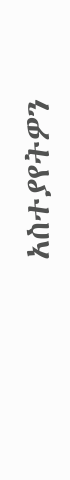አስተያየትዎን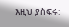እዚህ ያስፍሩ: